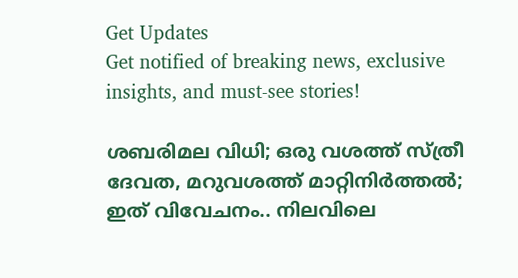Get Updates
Get notified of breaking news, exclusive insights, and must-see stories!

ശബരിമല വിധി; ഒരു വശത്ത് സ്ത്രീ ദേവത, മറുവശത്ത് മാറ്റിനിര്‍ത്തല്‍; ഇത് വിവേചനം.. നിലവിലെ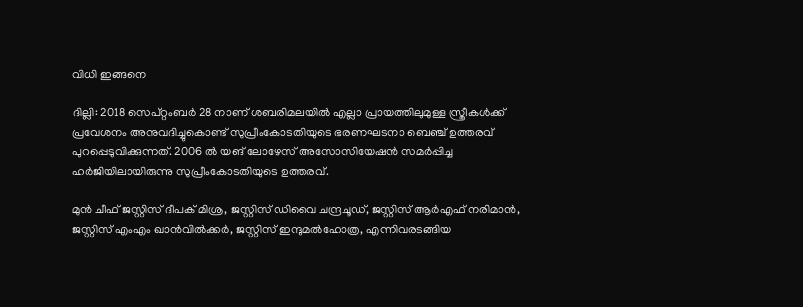വിധി ഇങ്ങനെ

ദില്ലി: 2018 സെപ്റ്റംബര്‍ 28 നാണ് ശബരിമലയില്‍ എല്ലാ പ്രായത്തിലുമുള്ള സ്ത്രീകള്‍ക്ക് പ്രവേശനം അനുവദിച്ചുകൊണ്ട് സുപ്രീംകോടതിയുടെ ഭരണഘടനാ ബെഞ്ച് ഉത്തരവ് പുറപ്പെടുവിക്കുന്നത്. 2006 ല്‍ യങ് ലോഴേസ് അസോസിയേഷന്‍ സമര്‍പ്പിച്ച ഹര്‍ജിയിലായിരുന്നു സുപ്രീംകോടതിയുടെ ഉത്തരവ്.

മുന്‍ ചീഫ് ജസ്റ്റിസ്‍ ദീപക് മിശ്ര, ജസ്റ്റിസ് ഡിവൈ ചന്ദ്രചൂഡ്, ജസ്റ്റിസ് ആര്‍എഫ് നരിമാന്‍, ജസ്റ്റിസ് എംഎം ഖാന്‍വില്‍ക്കര്‍, ജസ്റ്റിസ് ഇന്ദുമല്‍ഹോത്ര, എന്നിവരടങ്ങിയ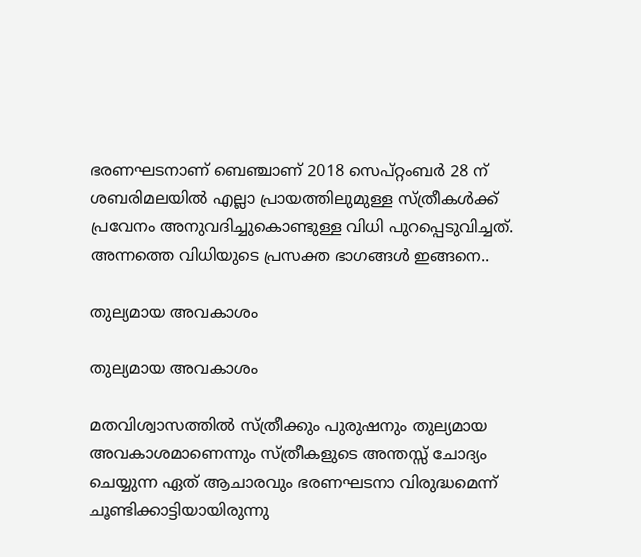ഭരണഘടനാണ് ബെഞ്ചാണ് 2018 സെപ്റ്റംബര്‍ 28 ന് ശബരിമലയില്‍ എല്ലാ പ്രായത്തിലുമുള്ള സ്ത്രീകള്‍ക്ക് പ്രവേനം അനുവദിച്ചുകൊണ്ടുള്ള വിധി പുറപ്പെടുവിച്ചത്. അന്നത്തെ വിധിയുടെ പ്രസക്ത ഭാഗങ്ങള്‍ ഇങ്ങനെ..

തുല്യമായ അവകാശം

തുല്യമായ അവകാശം

മതവിശ്വാസത്തില്‍ സ്ത്രീക്കും പുരുഷനും തുല്യമായ അവകാശമാണെന്നും സ്ത്രീകളുടെ അന്തസ്സ് ചോദ്യം ചെയ്യുന്ന ഏത് ആചാരവും ഭരണഘടനാ വിരുദ്ധമെന്ന് ചൂണ്ടിക്കാട്ടിയായിരുന്നു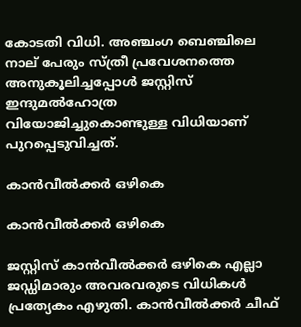കോടതി വിധി. അഞ്ചംഗ ബെഞ്ചിലെ നാല് പേരും സ്ത്രീ പ്രവേശനത്തെ അനുകൂലിച്ചപ്പോള്‍ ജസ്റ്റിസ് ഇന്ദുമല്‍ഹോത്ര വിയോജിച്ചുകൊണ്ടുള്ള വിധിയാണ് പുറപ്പെടുവിച്ചത്.

കാന്‍വീല്‍ക്കര്‍ ഒഴികെ

കാന്‍വീല്‍ക്കര്‍ ഒഴികെ

ജസ്റ്റിസ് കാന്‍വീല്‍ക്കര്‍ ഒഴികെ എല്ലാ ജഡ്ഡിമാരും അവരവരുടെ വിധികള്‍ പ്രത്യേകം എഴുതി. കാന്‍വീല്‍ക്കര്‍ ചീഫ്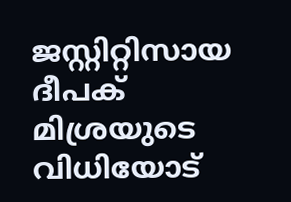ജസ്റ്റിറ്റിസായ ദീപക് മിശ്രയുടെ വിധിയോട്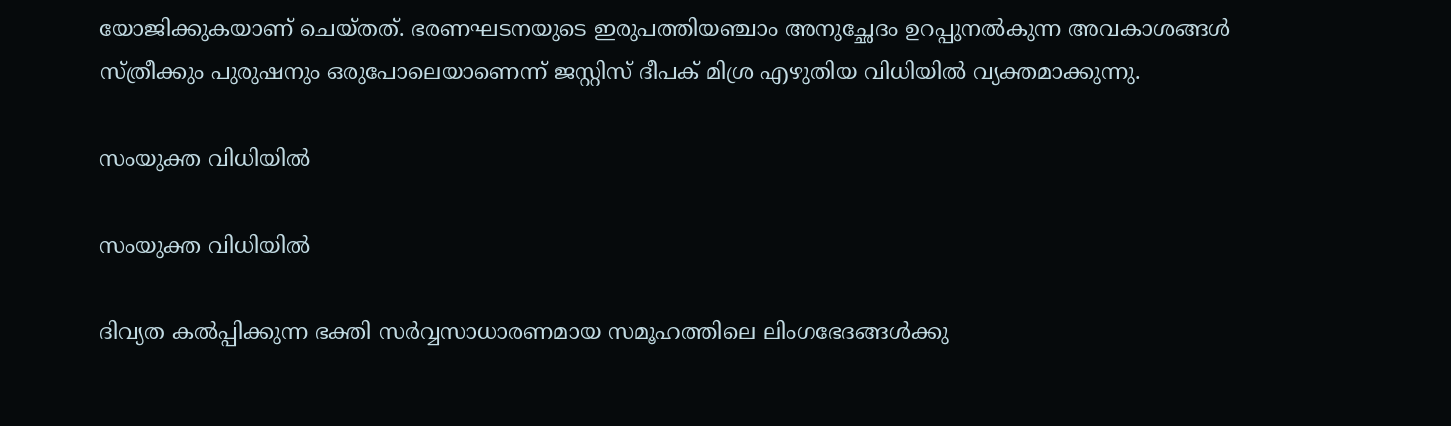യോജിക്കുകയാണ് ചെയ്തത്. ഭരണഘടനയുടെ ഇരുപത്തിയഞ്ചാം അനുച്ഛേദം ഉറപ്പുനൽകുന്ന അവകാശങ്ങൾ സ്ത്രീക്കും പുരുഷനും ഒരുപോലെയാണെന്ന് ജസ്റ്റിസ് ദീപക് മിശ്ര എഴുതിയ വിധിയിൽ വ്യക്തമാക്കുന്നു.

സംയുക്ത വിധിയില്‍

സംയുക്ത വിധിയില്‍

ദിവ്യത കൽപ്പിക്കുന്ന ഭക്തി സർവ്വസാധാരണമായ സമൂഹത്തിലെ ലിംഗഭേദങ്ങൾക്കു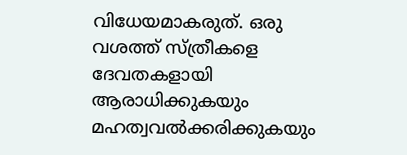വിധേയമാകരുത്. ഒരു വശത്ത് സ്ത്രീകളെ ദേവതകളായി ആരാധിക്കുകയും മഹത്വവൽക്കരിക്കുകയും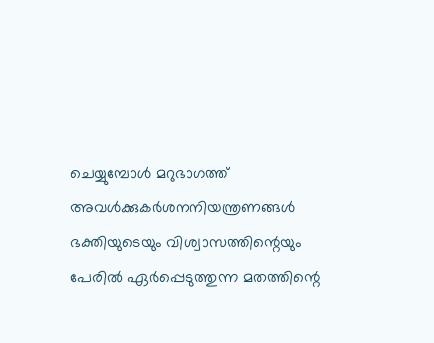ചെയ്യുമ്പോൾ മറുഭാഗത്ത് അവൾക്കുകർശനനിയന്ത്രണങ്ങൾ ഭക്തിയുടെയും വിശ്വാസത്തിന്റെയും പേരില്‍ ഏർപ്പെടുത്തുന്ന മതത്തിന്റെ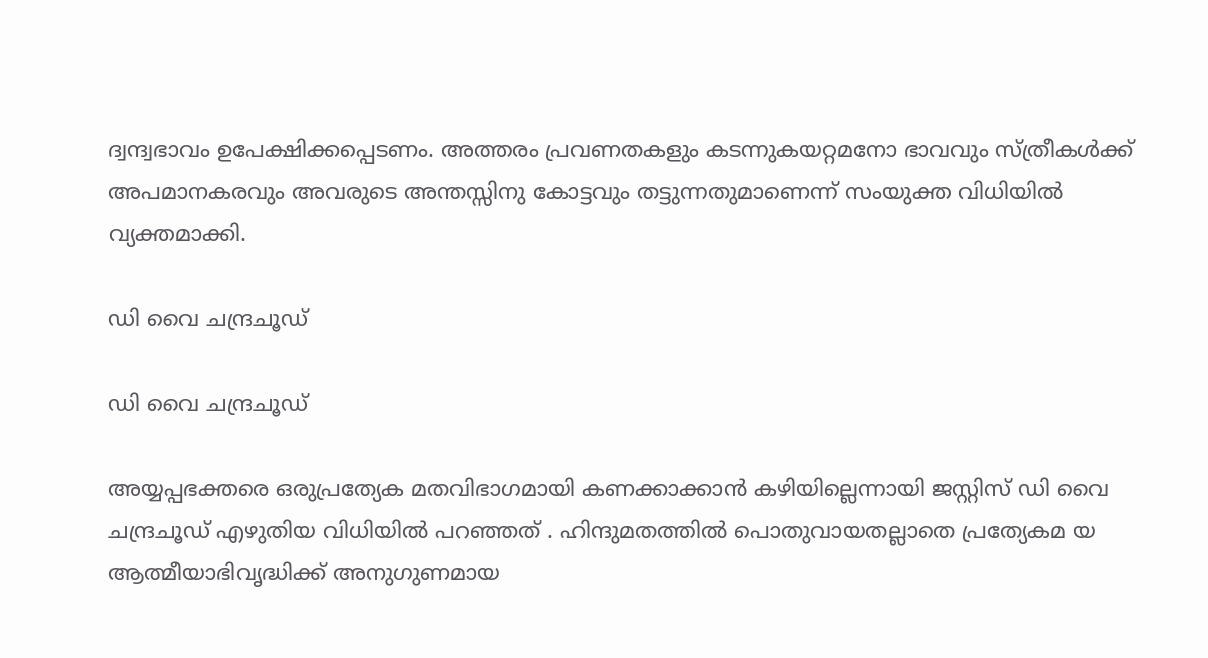ദ്വന്ദ്വഭാവം ഉപേക്ഷിക്കപ്പെടണം. അത്തരം പ്രവണതകളും കടന്നുകയറ്റമനോ ഭാവവും സ്ത്രീകൾക്ക് അപമാനകരവും അവരുടെ അന്തസ്സിനു കോട്ടവും തട്ടുന്നതുമാണെന്ന് സംയുക്ത വിധിയില്‍ വ്യക്തമാക്കി.

ഡി വൈ ചന്ദ്രചൂഡ്

ഡി വൈ ചന്ദ്രചൂഡ്

അയ്യപ്പഭക്തരെ ഒരുപ്രത്യേക മതവിഭാഗമായി കണക്കാക്കാന്‍ കഴിയില്ലെന്നായി ജസ്റ്റിസ് ഡി വൈ ചന്ദ്രചൂഡ് എഴുതിയ വിധിയില്‍ പറഞ്ഞത് . ഹിന്ദുമതത്തിൽ പൊതുവായതല്ലാതെ പ്രത്യേകമ യ ആത്മീയാഭിവൃദ്ധിക്ക് അനുഗുണമായ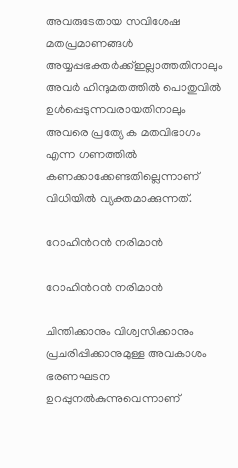അവരുടേതായ സവിശേഷ മതപ്രമാണങ്ങൾ അയ്യപ്പഭക്തർക്ക്ഇല്ലാത്തതിനാലും അവർ ഹിന്ദുമതത്തിൽ പൊതുവിൽ ഉൾപ്പെടുന്നവരായതിനാലും അവരെ പ്രത്യേ ക മതവിഭാഗം എന്ന ഗണത്തിൽ കണക്കാക്കേണ്ടതില്ലെന്നാണ് വിധിയില്‍ വ്യക്തമാക്കുന്നത്.

റോഹിന്‍റൻ നരിമാൻ

റോഹിന്‍റൻ നരിമാൻ

ചിന്തിക്കാനും വിശ്വസിക്കാനും പ്രചരിപ്പിക്കാനുമുള്ള അവകാശം ഭരണഘടന ഉറപ്പുനൽകുന്നുവെന്നാണ്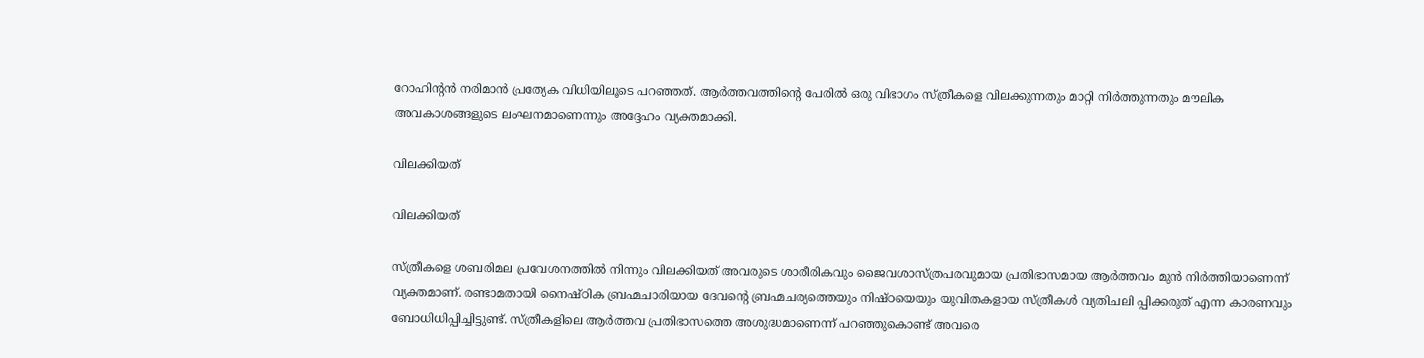റോഹിന്‍റൻ നരിമാൻ പ്രത്യേക വിധിയിലൂടെ പറഞ്ഞത്. ആര്‍ത്തവത്തിന്‍റെ പേരിൽ ഒരു വിഭാഗം സ്ത്രീകളെ വിലക്കുന്നതും മാറ്റി നിര്‍ത്തുന്നതും മൗലിക അവകാശങ്ങളുടെ ലംഘനമാണെന്നും അദ്ദേഹം വ്യക്തമാക്കി.

വിലക്കിയത്

വിലക്കിയത്

സ്ത്രീകളെ ശബരിമല പ്രവേശനത്തില്‍ നിന്നും വിലക്കിയത് അവരുടെ ശാരീരികവും ജൈവശാസ്ത്രപരവുമായ പ്രതിഭാസമായ ആര്‍ത്തവം മുന്‍ നിര്‍ത്തിയാണെന്ന് വ്യക്തമാണ്. രണ്ടാമതായി നൈഷ്ഠിക ബ്രഹ്മചാരിയായ ദേവന്റെ ബ്രഹ്മചര്യത്തെയും നിഷ്ഠയെയും യുവിതകളായ സ്ത്രീകള്‍ വ്യതിചലി പ്പിക്കരുത് എന്ന കാരണവും ബോധിധിപ്പിച്ചിട്ടുണ്ട്. സ്ത്രീകളിലെ ആര്‍ത്തവ പ്രതിഭാസത്തെ അശുദ്ധമാണെന്ന് പറഞ്ഞുകൊണ്ട് അവരെ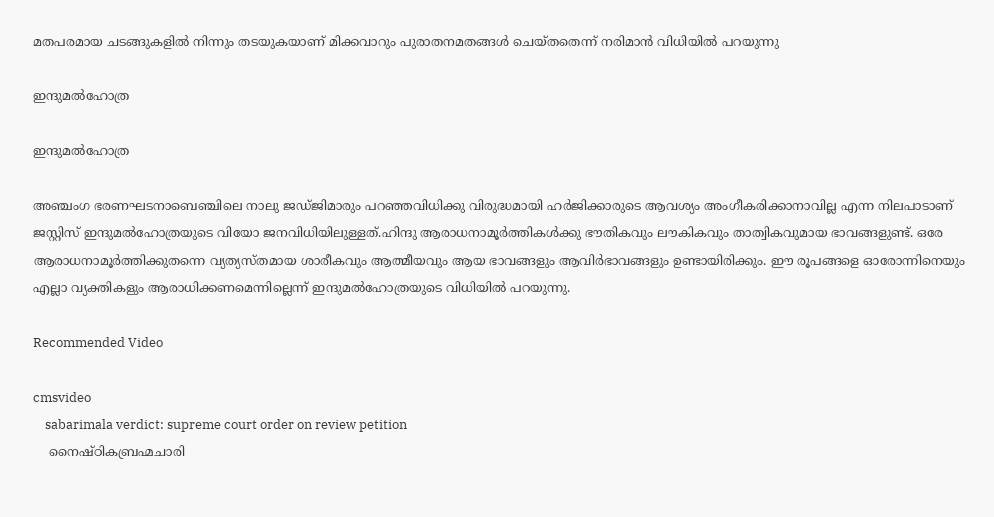മതപരമായ ചടങ്ങുകളില്‍ നിന്നും തടയുകയാണ് മിക്കവാറും പുരാതനമതങ്ങള്‍ ചെയ്തതെന്ന് നരിമാന്‍ വിധിയില്‍ പറയുന്നു

ഇന്ദുമല്‍ഹോത്ര

ഇന്ദുമല്‍ഹോത്ര

അഞ്ചംഗ ഭരണഘടനാബെഞ്ചിലെ നാലു ജഡ്ജിമാരും പറഞ്ഞവിധിക്കു വിരുദ്ധമായി ഹർജിക്കാരുടെ ആവശ്യം അംഗീകരിക്കാനാവില്ല എന്ന നിലപാടാണ് ജസ്റ്റിസ് ഇന്ദുമല്‍ഹോത്രയുടെ വിയോ ജനവിധിയിലുള്ളത്.ഹിന്ദു ആരാധനാമൂർത്തികൾക്കു ഭൗതികവും ലൗകികവും താത്വികവുമായ ഭാവങ്ങളുണ്ട്. ഒരേ ആരാധനാമൂർത്തിക്കുതന്നെ വ്യത്യസ്തമായ ശാരീകവും ആത്മീയവും ആയ ഭാവങ്ങളും ആവിർഭാവങ്ങളും ഉണ്ടായിരിക്കും. ഈ രൂപങ്ങളെ ഓരോന്നിനെയും എല്ലാ വ്യക്തികളും ആരാധിക്കണമെന്നില്ലെന്ന് ഇന്ദുമല്‍ഹോത്രയുടെ വിധിയില്‍ പറയുന്നു.

Recommended Video

cmsvideo
    sabarimala verdict: supreme court order on review petition
    നൈഷ്ഠികബ്രഹ്മചാരി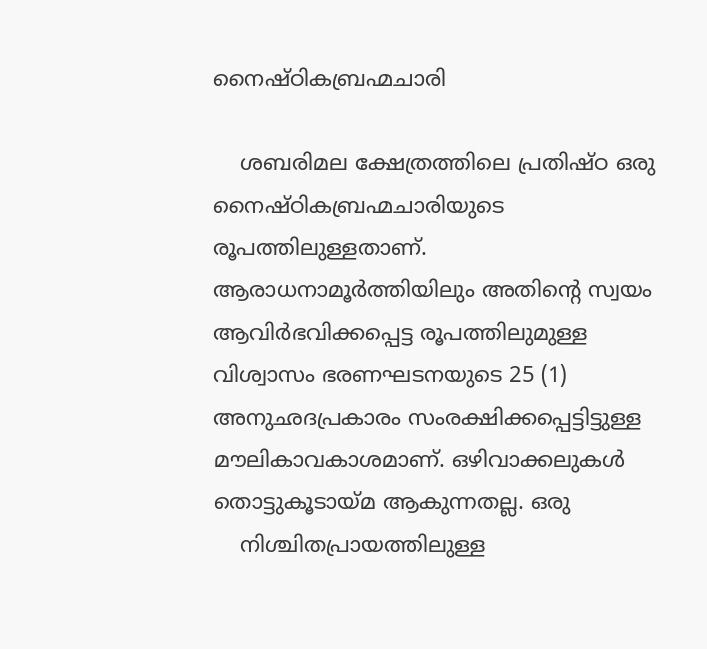നൈഷ്ഠികബ്രഹ്മചാരി

    ശബരിമല ക്ഷേത്രത്തിലെ പ്രതിഷ്ഠ ഒരു നൈഷ്ഠികബ്രഹ്മചാരിയുടെ രൂപത്തിലുള്ളതാണ്. ആരാധനാമൂർത്തിയിലും അതിന്റെ സ്വയം ആവിർഭവിക്കപ്പെട്ട രൂപത്തിലുമുള്ള വിശ്വാസം ഭരണഘടനയുടെ 25 (1) അനുഛദപ്രകാരം സംരക്ഷിക്കപ്പെട്ടിട്ടുള്ള മൗലികാവകാശമാണ്. ഒഴിവാക്കലുകൾ തൊട്ടുകൂടായ്മ ആകുന്നതല്ല. ഒരു
    നിശ്ചിതപ്രായത്തിലുള്ള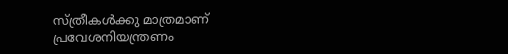സ്ത്രീകൾക്കു മാത്രമാണ് പ്രവേശനിയന്ത്രണം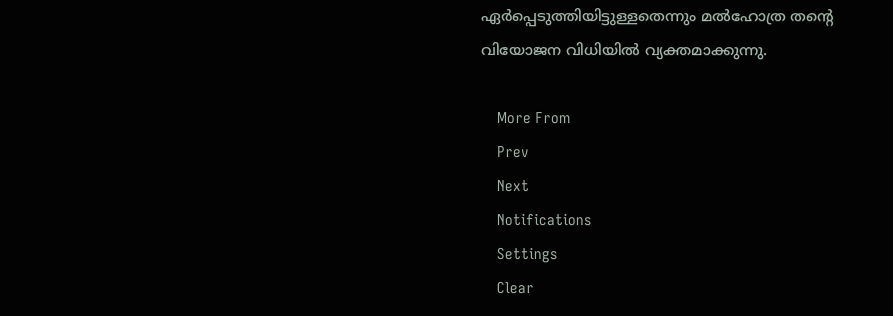ഏർപ്പെടുത്തിയിട്ടുള്ളതെന്നും മല്‍ഹോത്ര തന്‍റെ വിയോജന വിധിയില്‍ വ്യക്തമാക്കുന്നു.

    More From
    Prev
    Next
    Notifications
    Settings
    Clear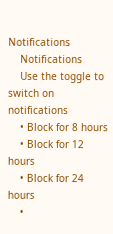Notifications
    Notifications
    Use the toggle to switch on notifications
    • Block for 8 hours
    • Block for 12 hours
    • Block for 24 hours
    •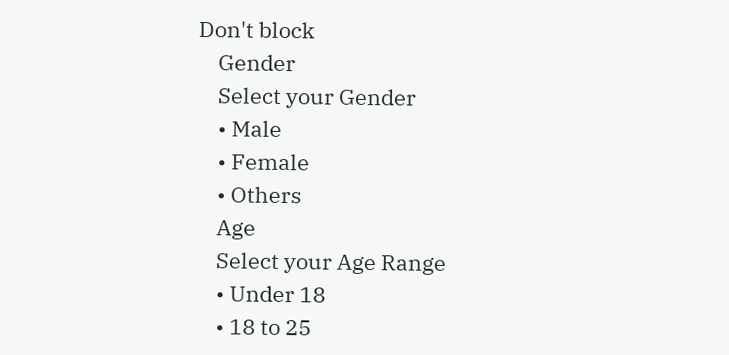Don't block
    Gender
    Select your Gender
    • Male
    • Female
    • Others
    Age
    Select your Age Range
    • Under 18
    • 18 to 25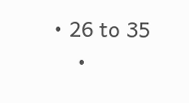• 26 to 35
    •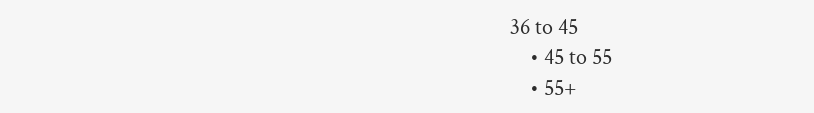36 to 45
    • 45 to 55
    • 55+